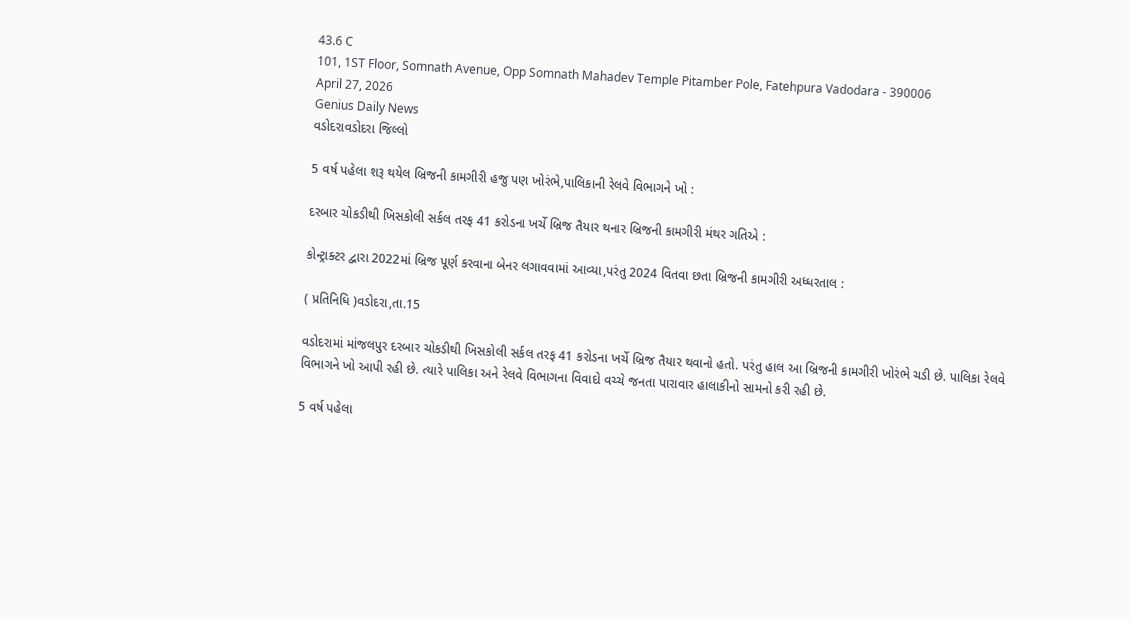43.6 C
101, 1ST Floor, Somnath Avenue, Opp Somnath Mahadev Temple Pitamber Pole, Fatehpura Vadodara - 390006
April 27, 2026
Genius Daily News
વડોદરાવડોદરા જિલ્લો

5 વર્ષ પહેલા શરૂ થયેલ બ્રિજની કામગીરી હજુ પણ ખોરંભે,પાલિકાની રેલવે વિભાગને ખો :

દરબાર ચોકડીથી ખિસકોલી સર્કલ તરફ 41 કરોડના ખર્ચે બ્રિજ તૈયાર થનાર બ્રિજની કામગીરી મંથર ગતિએ :

કોન્ટ્રાક્ટર દ્વારા 2022માં બ્રિજ પૂર્ણ કરવાના બેનર લગાવવામાં આવ્યા,પરંતુ 2024 વિતવા છતા બ્રિજની કામગીરી અધ્ધરતાલ :

( પ્રતિનિધિ )વડોદરા,તા.15

વડોદરામાં માંજલપુર દરબાર ચોકડીથી ખિસકોલી સર્કલ તરફ 41 કરોડના ખર્ચે બ્રિજ તૈયાર થવાનો હતો. પરંતુ હાલ આ બ્રિજની કામગીરી ખોરંભે ચડી છે. પાલિકા રેલવે વિભાગને ખો આપી રહી છે. ત્યારે પાલિકા અને રેલવે વિભાગના વિવાદો વચ્ચે જનતા પારાવાર હાલાકીનો સામનો કરી રહી છે.

5 વર્ષ પહેલા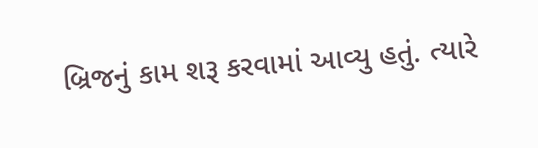બ્રિજનું કામ શરૂ કરવામાં આવ્યુ હતું. ત્યારે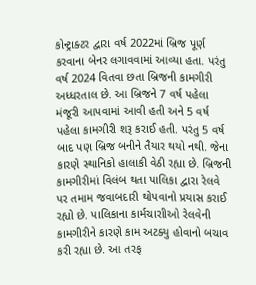કોન્ટ્રાક્ટર દ્વારા વર્ષ 2022માં બ્રિજ પૂર્ણ કરવાના બેનર લગાવવામાં આવ્યા હતા. પરંતુ વર્ષ 2024 વિતવા છતા બ્રિજની કામગીરી અધ્ધરતાલ છે. આ બ્રિજને 7 વર્ષ પહેલા મંજૂરી આપવામાં આવી હતી અને 5 વર્ષ પહેલા કામગીરી શરૂ કરાઈ હતી. પરંતુ 5 વર્ષ બાદ પણ બ્રિજ બનીને તૈયાર થયો નથી. જેના કારણે સ્થાનિકો હાલાકી વેઠી રહ્યા છે. બ્રિજની કામગીરીમાં વિલંબ થતા પાલિકા દ્વારા રેલવે પર તમામ જવાબદારી થોપવાનો પ્રયાસ કરાઈ રહ્યો છે. પાલિકાના કાર્મચારાીઓ રેલવેની કામગીરીને કારણે કામ અટક્યુ હોવાનો બચાવ કરી રહ્યા છે. આ તરફ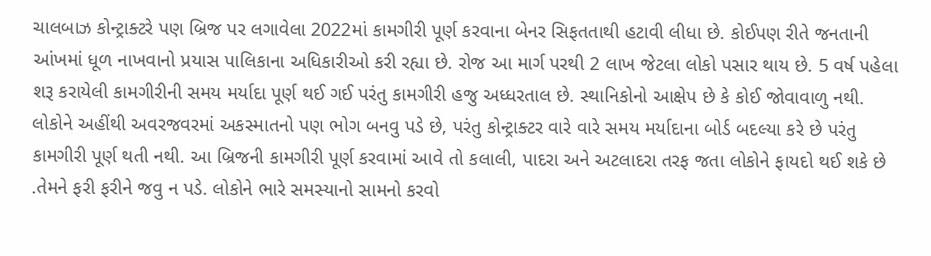ચાલબાઝ કોન્ટ્રાક્ટરે પણ બ્રિજ પર લગાવેલા 2022માં કામગીરી પૂર્ણ કરવાના બેનર સિફતતાથી હટાવી લીધા છે. કોઈપણ રીતે જનતાની આંખમાં ધૂળ નાખવાનો પ્રયાસ પાલિકાના અધિકારીઓ કરી રહ્યા છે. રોજ આ માર્ગ પરથી 2 લાખ જેટલા લોકો પસાર થાય છે. 5 વર્ષ પહેલા શરૂ કરાયેલી કામગીરીની સમય મર્યાદા પૂર્ણ થઈ ગઈ પરંતુ કામગીરી હજુ અધ્ધરતાલ છે. સ્થાનિકોનો આક્ષેપ છે કે કોઈ જોવાવાળુ નથી. લોકોને અહીંથી અવરજવરમાં અકસ્માતનો પણ ભોગ બનવુ પડે છે, પરંતુ કોન્ટ્રાક્ટર વારે વારે સમય મર્યાદાના બોર્ડ બદલ્યા કરે છે પરંતુ કામગીરી પૂર્ણ થતી નથી. આ બ્રિજની કામગીરી પૂર્ણ કરવામાં આવે તો કલાલી, પાદરા અને અટલાદરા તરફ જતા લોકોને ફાયદો થઈ શકે છે .તેમને ફરી ફરીને જવુ ન પડે. લોકોને ભારે સમસ્યાનો સામનો કરવો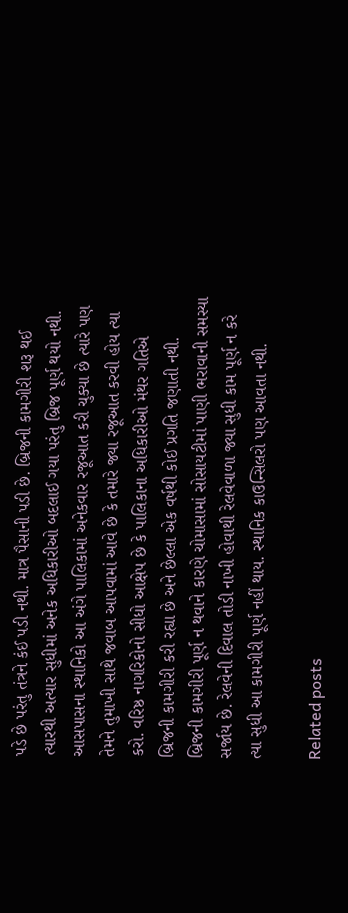પડે છે પરંતુ તંત્રને કંઈ પડી નથી. માત્ર પૈસાની પડી છે. બ્રિજની કામગીરી શરૂ થઈ ત્યારથી અત્યાર સુધીમાં અનેક અધિકારીઓ બદલાઈ ગયા પરંતુ બ્રિજ પૂર્ણ થયો નથી. આસપાસના સ્થાનિકો આ અંગે પાલિકામાં અનેકવાર રજૂઆત કરી ચુક્યા છે ત્યારે પણ તેમને તુમાખી સાથે જવાબ આપવામાં આવે છે કે તમારે જ્યા રજૂઆત કરવી હોય ત્યા કરો. વરિષ્ઠ નાગરિકોનો સીધો આક્ષેપ છે કે પાલિકાના અધિકારીઓ મંથર ગતિએ બ્રિજની કામગીરી કરી રહ્યા છે અને છેલ્લા એક વર્ષથી કોઈ પ્રગતિ જણાતી નથી. બ્રિજની કામગીરી પૂર્ણ ન થવાને કારણે ચોમાસામાં સોસાયટીમાં પાણી ભરાવાની સમસ્યા સર્જાય છે. રેલવેની દિવાલ તોડી નાખી હોવાથી રેલવેવાળા જ્યા સુધી કામ પૂર્ણ ન કરે ત્યા સુધી આ કામગીરી પૂર્ણ નહીં થાય. સ્થાનિક કાઉન્સિલરો પણ આવતા નથી.

Related posts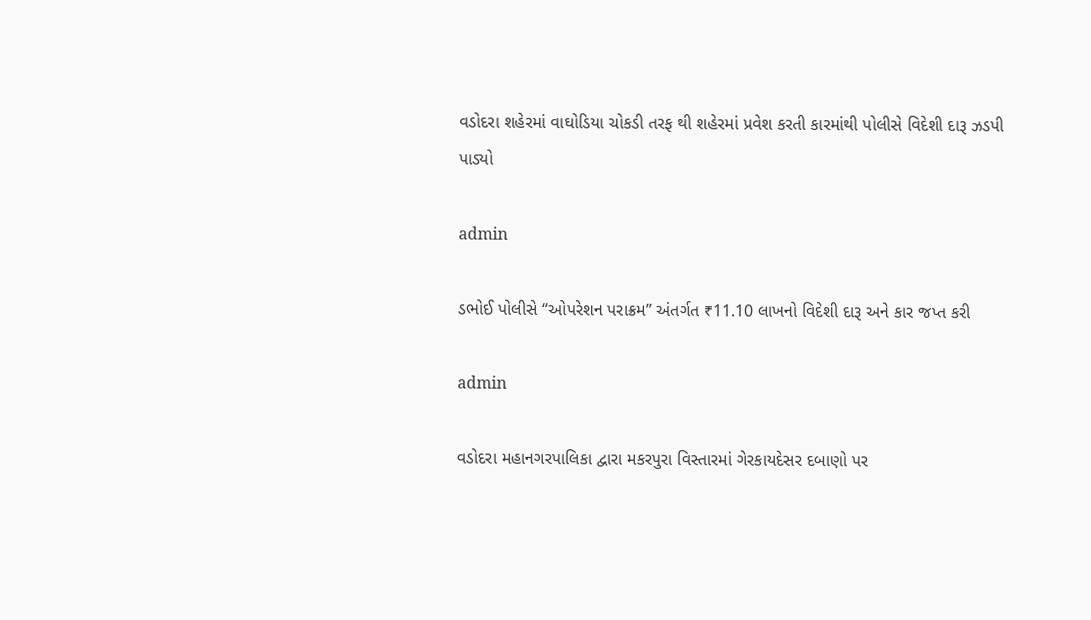વડોદરા શહેરમાં વાઘોડિયા ચોકડી તરફ થી શહેરમાં પ્રવેશ કરતી કારમાંથી પોલીસે વિદેશી દારૂ ઝડપી પાડ્યો

admin

ડભોઈ પોલીસે “ઓપરેશન પરાક્રમ” અંતર્ગત ₹11.10 લાખનો વિદેશી દારૂ અને કાર જપ્ત કરી

admin

વડોદરા મહાનગરપાલિકા દ્વારા મકરપુરા વિસ્તારમાં ગેરકાયદેસર દબાણો પર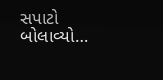સપાટો બોલાવ્યો…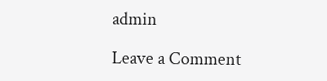admin

Leave a Comment